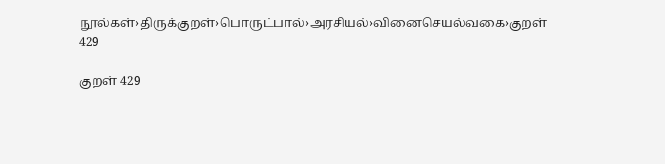நூல்கள்›திருக்குறள்›பொருட்பால்›அரசியல்›வினைசெயல்வகை›குறள் 429

குறள் 429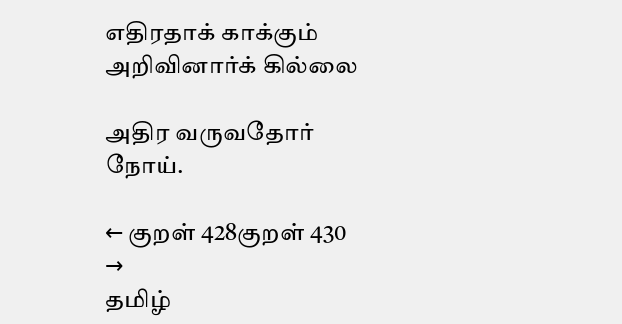எதிரதாக் காக்கும் அறிவினார்க் கில்லை

அதிர வருவதோர் நோய்.

← குறள் 428குறள் 430 →
தமிழ்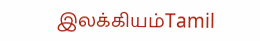இலக்கியம்Tamil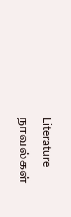Literature
நாவல்கள்